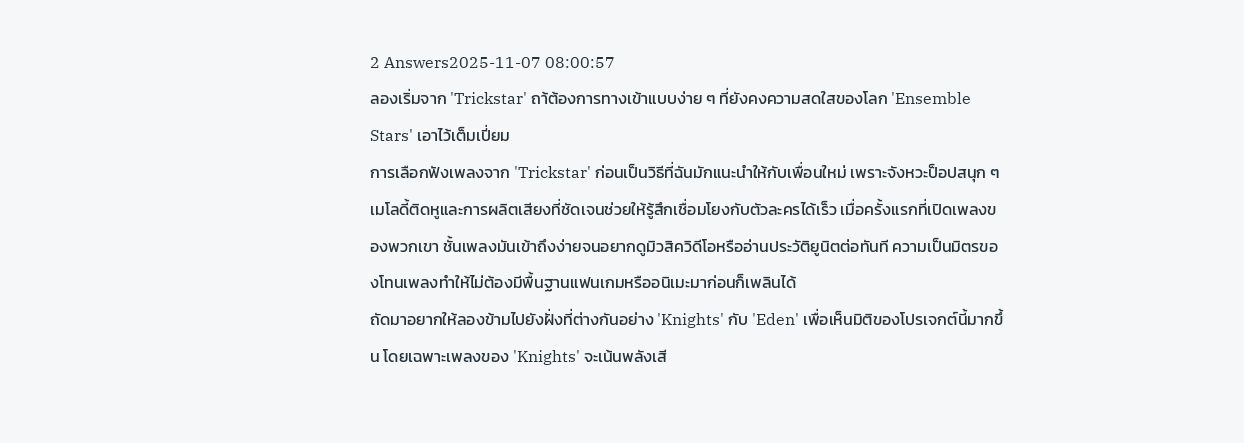2 Answers2025-11-07 08:00:57
ลองเริ่มจาก 'Trickstar' ถา้ต้องการทางเข้าแบบง่าย ๆ ที่ยังคงความสดใสของโลก 'Ensemble Stars' เอาไว้เต็มเปี่ยม
การเลือกฟังเพลงจาก 'Trickstar' ก่อนเป็นวิธีที่ฉันมักแนะนำให้กับเพื่อนใหม่ เพราะจังหวะป็อปสนุก ๆ เมโลดี้ติดหูและการผลิตเสียงที่ชัดเจนช่วยให้รู้สึกเชื่อมโยงกับตัวละครได้เร็ว เมื่อครั้งแรกที่เปิดเพลงของพวกเขา ชั้นเพลงมันเข้าถึงง่ายจนอยากดูมิวสิควิดีโอหรืออ่านประวัติยูนิตต่อทันที ความเป็นมิตรของโทนเพลงทำให้ไม่ต้องมีพื้นฐานแฟนเกมหรืออนิเมะมาก่อนก็เพลินได้
ถัดมาอยากให้ลองข้ามไปยังฝั่งที่ต่างกันอย่าง 'Knights' กับ 'Eden' เพื่อเห็นมิติของโปรเจกต์นี้มากขึ้น โดยเฉพาะเพลงของ 'Knights' จะเน้นพลังเสี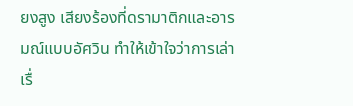ยงสูง เสียงร้องที่ดรามาติกและอารมณ์แบบอัศวิน ทำให้เข้าใจว่าการเล่าเรื่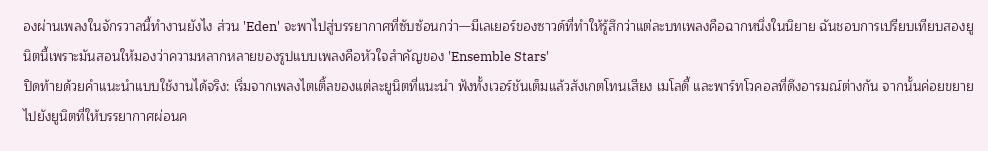องผ่านเพลงในจักรวาลนี้ทำงานยังไง ส่วน 'Eden' จะพาไปสู่บรรยากาศที่ซับซ้อนกว่า—มีเลเยอร์ของซาวด์ที่ทำให้รู้สึกว่าแต่ละบทเพลงคือฉากหนึ่งในนิยาย ฉันชอบการเปรียบเทียบสองยูนิตนี้เพราะมันสอนให้มองว่าความหลากหลายของรูปแบบเพลงคือหัวใจสำคัญของ 'Ensemble Stars'
ปิดท้ายด้วยคำแนะนำแบบใช้งานได้จริง: เริ่มจากเพลงไตเติ้ลของแต่ละยูนิตที่แนะนำ ฟังทั้งเวอร์ชันเต็มแล้วสังเกตโทนเสียง เมโลดี้ และพาร์ทโวคอลที่ดึงอารมณ์ต่างกัน จากนั้นค่อยขยายไปยังยูนิตที่ให้บรรยากาศผ่อนค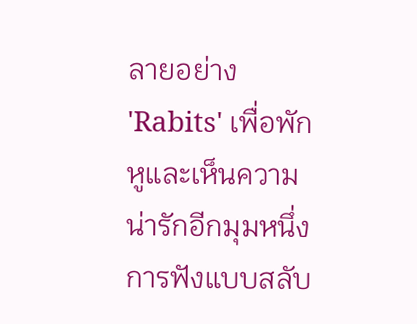ลายอย่าง 'Rabits' เพื่อพักหูและเห็นความน่ารักอีกมุมหนึ่ง การฟังแบบสลับ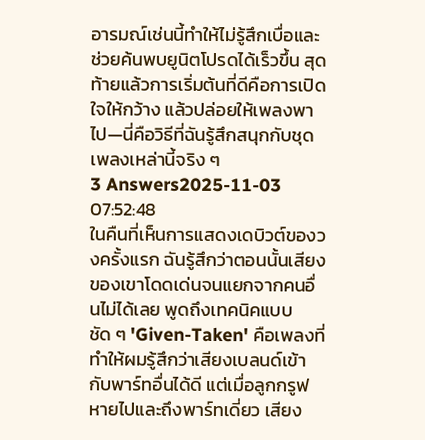อารมณ์เช่นนี้ทำให้ไม่รู้สึกเบื่อและช่วยค้นพบยูนิตโปรดได้เร็วขึ้น สุดท้ายแล้วการเริ่มต้นที่ดีคือการเปิดใจให้กว้าง แล้วปล่อยให้เพลงพาไป—นี่คือวิธีที่ฉันรู้สึกสนุกกับชุดเพลงเหล่านี้จริง ๆ
3 Answers2025-11-03 07:52:48
ในคืนที่เห็นการแสดงเดบิวต์ของวงครั้งแรก ฉันรู้สึกว่าตอนนั้นเสียงของเขาโดดเด่นจนแยกจากคนอื่นไม่ได้เลย พูดถึงเทคนิคแบบชัด ๆ 'Given-Taken' คือเพลงที่ทำให้ผมรู้สึกว่าเสียงเบลนด์เข้ากับพาร์ทอื่นได้ดี แต่เมื่อลูกกรูฟหายไปและถึงพาร์ทเดี่ยว เสียง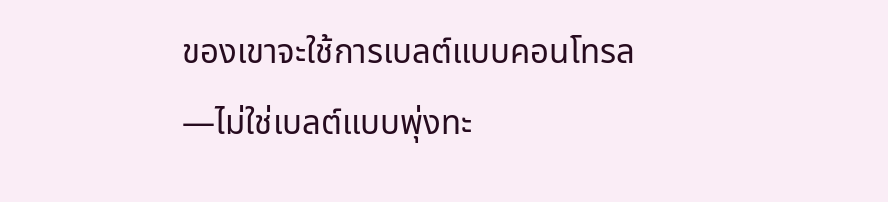ของเขาจะใช้การเบลต์แบบคอนโทรล—ไม่ใช่เบลต์แบบพุ่งทะ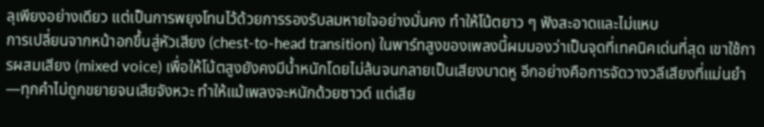ลุเพียงอย่างเดียว แต่เป็นการพยุงโทนไว้ด้วยการรองรับลมหายใจอย่างมั่นคง ทำให้โน้ตยาว ๆ ฟังสะอาดและไม่แหบ
การเปลี่ยนจากหน้าอกขึ้นสู่หัวเสียง (chest-to-head transition) ในพาร์ทสูงของเพลงนี้ผมมองว่าเป็นจุดที่เทคนิคเด่นที่สุด เขาใช้การผสมเสียง (mixed voice) เพื่อให้โน้ตสูงยังคงมีน้ำหนักโดยไม่ล้นจนกลายเป็นเสียงบาดหู อีกอย่างคือการจัดวางวลีเสียงที่แม่นยำ—ทุกคำไม่ถูกขยายจนเสียจังหวะ ทำให้แม้เพลงจะหนักด้วยซาวด์ แต่เสีย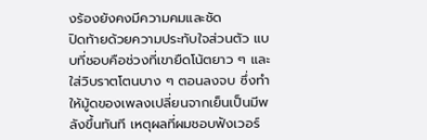งร้องยังคงมีความคมและชัด
ปิดท้ายด้วยความประทับใจส่วนตัว แบบที่ชอบคือช่วงที่เขายืดโน้ตยาว ๆ และใส่วิบราตโตนบาง ๆ ตอนลงจบ ซึ่งทำให้มู้ดของเพลงเปลี่ยนจากเย็นเป็นมีพลังขึ้นทันที เหตุผลที่ผมชอบฟังเวอร์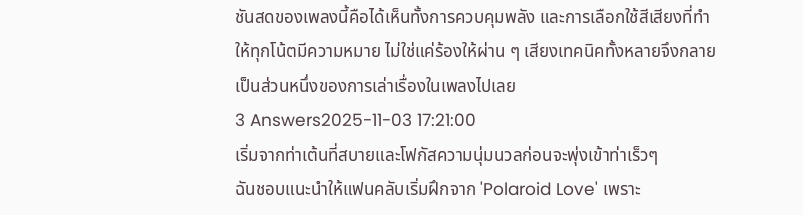ชันสดของเพลงนี้คือได้เห็นทั้งการควบคุมพลัง และการเลือกใช้สีเสียงที่ทำให้ทุกโน้ตมีความหมาย ไม่ใช่แค่ร้องให้ผ่าน ๆ เสียงเทคนิคทั้งหลายจึงกลายเป็นส่วนหนึ่งของการเล่าเรื่องในเพลงไปเลย
3 Answers2025-11-03 17:21:00
เริ่มจากท่าเต้นที่สบายและโฟกัสความนุ่มนวลก่อนจะพุ่งเข้าท่าเร็วๆ
ฉันชอบแนะนำให้แฟนคลับเริ่มฝึกจาก 'Polaroid Love' เพราะ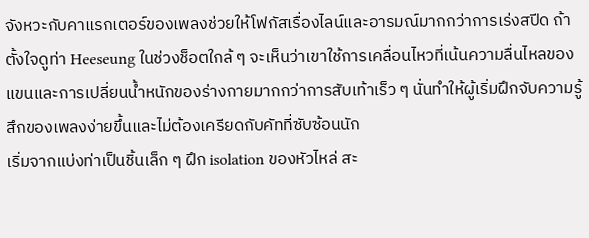จังหวะกับคาแรกเตอร์ของเพลงช่วยให้โฟกัสเรื่องไลน์และอารมณ์มากกว่าการเร่งสปีด ถ้าตั้งใจดูท่า Heeseung ในช่วงช็อตใกล้ ๆ จะเห็นว่าเขาใช้การเคลื่อนไหวที่เน้นความลื่นไหลของแขนและการเปลี่ยนน้ำหนักของร่างกายมากกว่าการสับเท้าเร็ว ๆ นั่นทำให้ผู้เริ่มฝึกจับความรู้สึกของเพลงง่ายขึ้นและไม่ต้องเครียดกับคัทที่ซับซ้อนนัก
เริ่มจากแบ่งท่าเป็นชิ้นเล็ก ๆ ฝึก isolation ของหัวไหล่ สะ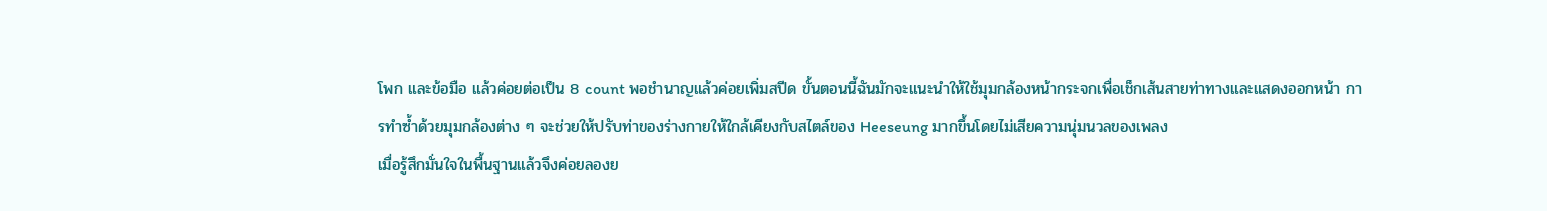โพก และข้อมือ แล้วค่อยต่อเป็น 8 count พอชำนาญแล้วค่อยเพิ่มสปีด ขั้นตอนนี้ฉันมักจะแนะนำให้ใช้มุมกล้องหน้ากระจกเพื่อเช็กเส้นสายท่าทางและแสดงออกหน้า การทำซ้ำด้วยมุมกล้องต่าง ๆ จะช่วยให้ปรับท่าของร่างกายให้ใกล้เคียงกับสไตล์ของ Heeseung มากขึ้นโดยไม่เสียความนุ่มนวลของเพลง
เมื่อรู้สึกมั่นใจในพื้นฐานแล้วจึงค่อยลองย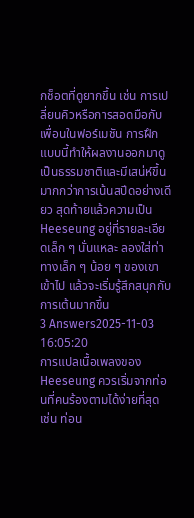กช็อตที่ดูยากขึ้น เช่น การเปลี่ยนคิวหรือการสอดมือกับเพื่อนในฟอร์เมชัน การฝึกแบบนี้ทำให้ผลงานออกมาดูเป็นธรรมชาติและมีเสน่ห์ขึ้น มากกว่าการเน้นสปีดอย่างเดียว สุดท้ายแล้วความเป็น Heeseung อยู่ที่รายละเอียดเล็ก ๆ นั่นแหละ ลองใส่ท่าทางเล็ก ๆ น้อย ๆ ของเขาเข้าไป แล้วจะเริ่มรู้สึกสนุกกับการเต้นมากขึ้น
3 Answers2025-11-03 16:05:20
การแปลเนื้อเพลงของ Heeseung ควรเริ่มจากท่อนที่คนร้องตามได้ง่ายที่สุด เช่น ท่อน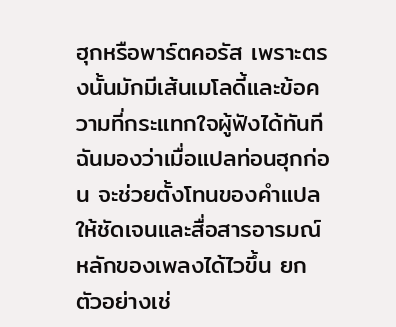ฮุกหรือพาร์ตคอรัส เพราะตรงนั้นมักมีเส้นเมโลดี้และข้อความที่กระแทกใจผู้ฟังได้ทันที
ฉันมองว่าเมื่อแปลท่อนฮุกก่อน จะช่วยตั้งโทนของคำแปลให้ชัดเจนและสื่อสารอารมณ์หลักของเพลงได้ไวขึ้น ยกตัวอย่างเช่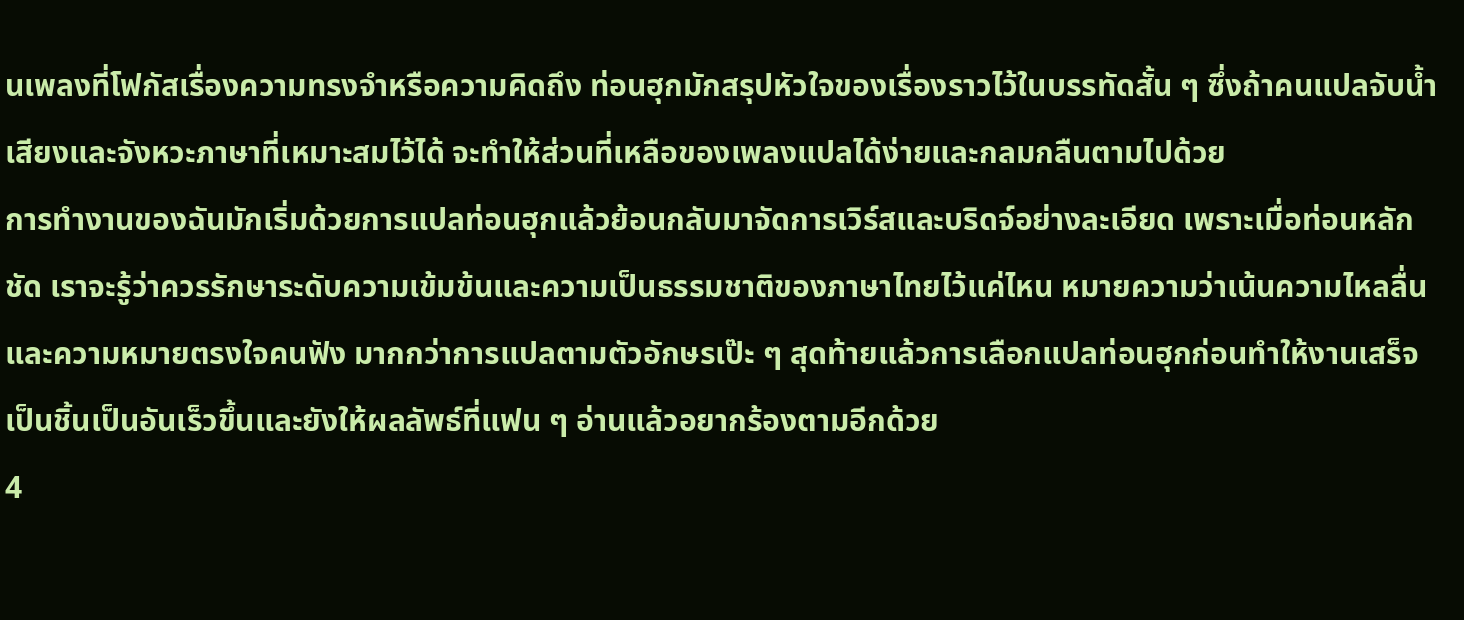นเพลงที่โฟกัสเรื่องความทรงจำหรือความคิดถึง ท่อนฮุกมักสรุปหัวใจของเรื่องราวไว้ในบรรทัดสั้น ๆ ซึ่งถ้าคนแปลจับน้ำเสียงและจังหวะภาษาที่เหมาะสมไว้ได้ จะทำให้ส่วนที่เหลือของเพลงแปลได้ง่ายและกลมกลืนตามไปด้วย
การทำงานของฉันมักเริ่มด้วยการแปลท่อนฮุกแล้วย้อนกลับมาจัดการเวิร์สและบริดจ์อย่างละเอียด เพราะเมื่อท่อนหลักชัด เราจะรู้ว่าควรรักษาระดับความเข้มข้นและความเป็นธรรมชาติของภาษาไทยไว้แค่ไหน หมายความว่าเน้นความไหลลื่นและความหมายตรงใจคนฟัง มากกว่าการแปลตามตัวอักษรเป๊ะ ๆ สุดท้ายแล้วการเลือกแปลท่อนฮุกก่อนทำให้งานเสร็จเป็นชิ้นเป็นอันเร็วขึ้นและยังให้ผลลัพธ์ที่แฟน ๆ อ่านแล้วอยากร้องตามอีกด้วย
4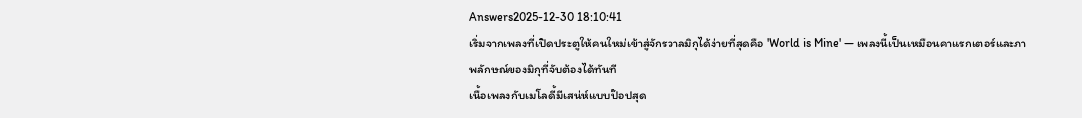Answers2025-12-30 18:10:41
เริ่มจากเพลงที่เปิดประตูให้คนใหม่เข้าสู่จักรวาลมิกุได้ง่ายที่สุดคือ 'World is Mine' — เพลงนี้เป็นเหมือนคาแรกเตอร์และภาพลักษณ์ของมิกุที่จับต้องได้ทันที
เนื้อเพลงกับเมโลดี้มีเสน่ห์แบบป๊อปสุด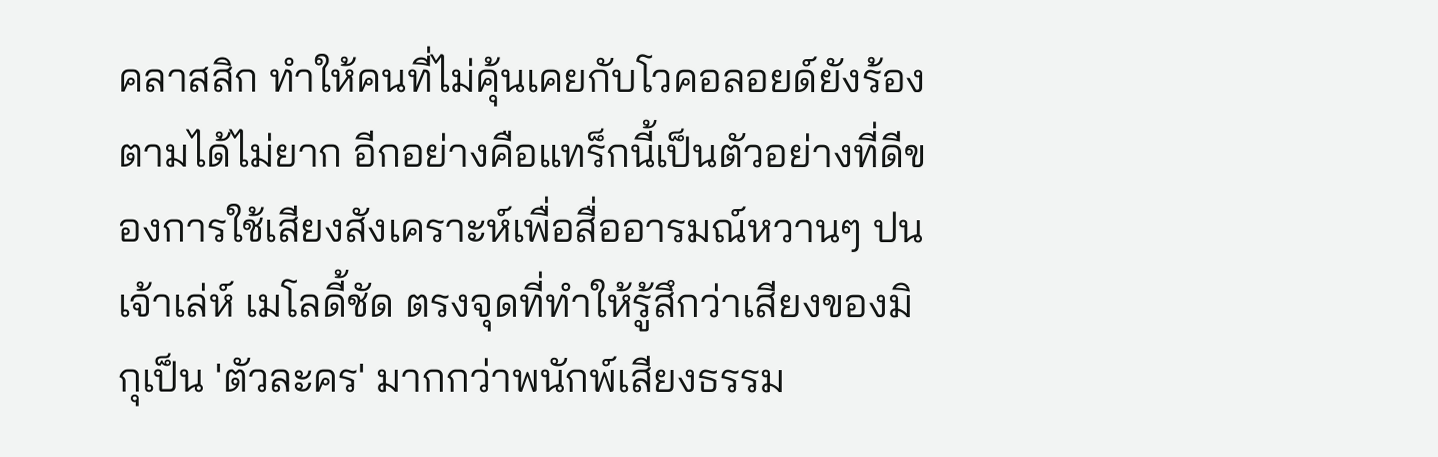คลาสสิก ทำให้คนที่ไม่คุ้นเคยกับโวคอลอยด์ยังร้องตามได้ไม่ยาก อีกอย่างคือแทร็กนี้เป็นตัวอย่างที่ดีของการใช้เสียงสังเคราะห์เพื่อสื่ออารมณ์หวานๆ ปนเจ้าเล่ห์ เมโลดี้ชัด ตรงจุดที่ทำให้รู้สึกว่าเสียงของมิกุเป็น 'ตัวละคร' มากกว่าพนักพ์เสียงธรรม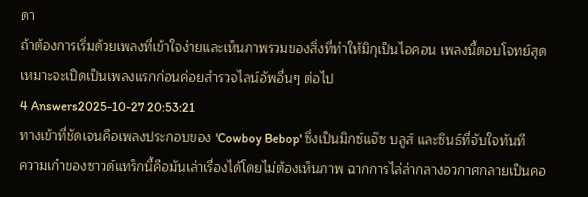ดา
ถ้าต้องการเริ่มด้วยเพลงที่เข้าใจง่ายและเห็นภาพรวมของสิ่งที่ทำให้มิกุเป็นไอคอน เพลงนี้ตอบโจทย์สุด เหมาะจะเปิดเป็นเพลงแรกก่อนค่อยสำรวจไลน์อัพอื่นๆ ต่อไป
4 Answers2025-10-27 20:53:21
ทางเข้าที่ชัดเจนคือเพลงประกอบของ 'Cowboy Bebop' ซึ่งเป็นมิกซ์แจ๊ซ บลูส์ และซินธ์ที่จับใจทันที
ความเก๋าของซาวด์แทร็กนี้คือมันเล่าเรื่องได้โดยไม่ต้องเห็นภาพ ฉากการไล่ล่ากลางอวกาศกลายเป็นคอ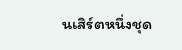นเสิร์ตหนึ่งชุด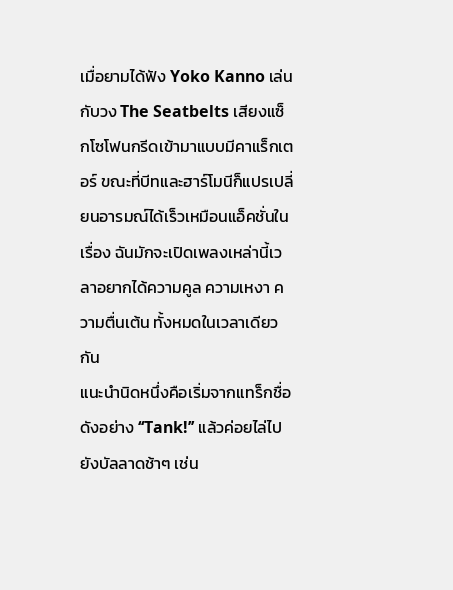เมื่อยามได้ฟัง Yoko Kanno เล่นกับวง The Seatbelts เสียงแซ็กโซโฟนกรีดเข้ามาแบบมีคาแร็กเตอร์ ขณะที่บีทและฮาร์โมนีก็แปรเปลี่ยนอารมณ์ได้เร็วเหมือนแอ็คชั่นในเรื่อง ฉันมักจะเปิดเพลงเหล่านี้เวลาอยากได้ความคูล ความเหงา ความตื่นเต้น ทั้งหมดในเวลาเดียวกัน
แนะนำนิดหนึ่งคือเริ่มจากแทร็กชื่อดังอย่าง ‘‘Tank!’’ แล้วค่อยไล่ไปยังบัลลาดช้าๆ เช่น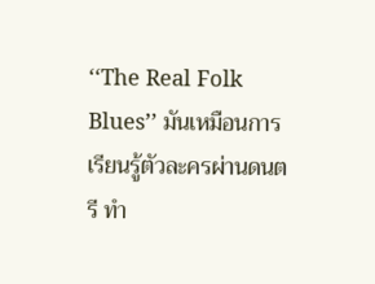‘‘The Real Folk Blues’’ มันเหมือนการเรียนรู้ตัวละครผ่านดนตรี ทำ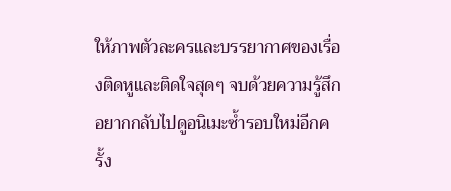ให้ภาพตัวละครและบรรยากาศของเรื่องติดหูและติดใจสุดๆ จบด้วยความรู้สึกอยากกลับไปดูอนิเมะซ้ำรอบใหม่อีกครั้ง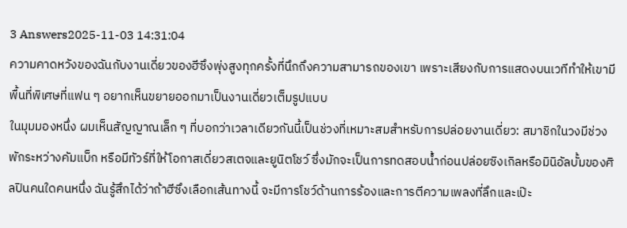3 Answers2025-11-03 14:31:04
ความคาดหวังของฉันกับงานเดี่ยวของฮีซึงพุ่งสูงทุกครั้งที่นึกถึงความสามารถของเขา เพราะเสียงกับการแสดงบนเวทีทำให้เขามีพื้นที่พิเศษที่แฟน ๆ อยากเห็นขยายออกมาเป็นงานเดี่ยวเต็มรูปแบบ
ในมุมมองหนึ่ง ผมเห็นสัญญาณเล็ก ๆ ที่บอกว่าเวลาเดียวกันนี้เป็นช่วงที่เหมาะสมสำหรับการปล่อยงานเดี่ยว: สมาชิกในวงมีช่วงพักระหว่างคัมแบ็ก หรือมีทัวร์ที่ให้โอกาสเดี่ยวสเตจและยูนิตโชว์ ซึ่งมักจะเป็นการทดสอบน้ำก่อนปล่อยซิงเกิลหรือมินิอัลบั้มของศิลปินคนใดคนหนึ่ง ฉันรู้สึกได้ว่าถ้าฮีซึงเลือกเส้นทางนี้ จะมีการโชว์ด้านการร้องและการตีความเพลงที่ลึกและเป๊ะ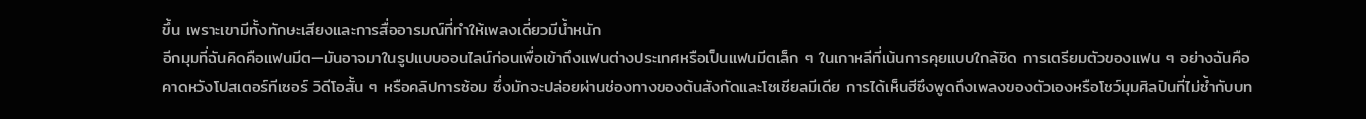ขึ้น เพราะเขามีทั้งทักษะเสียงและการสื่ออารมณ์ที่ทำให้เพลงเดี่ยวมีน้ำหนัก
อีกมุมที่ฉันคิดคือแฟนมีต—มันอาจมาในรูปแบบออนไลน์ก่อนเพื่อเข้าถึงแฟนต่างประเทศหรือเป็นแฟนมีตเล็ก ๆ ในเกาหลีที่เน้นการคุยแบบใกล้ชิด การเตรียมตัวของแฟน ๆ อย่างฉันคือคาดหวังโปสเตอร์ทีเซอร์ วิดีโอสั้น ๆ หรือคลิปการซ้อม ซึ่งมักจะปล่อยผ่านช่องทางของต้นสังกัดและโซเชียลมีเดีย การได้เห็นฮีซึงพูดถึงเพลงของตัวเองหรือโชว์มุมศิลปินที่ไม่ซ้ำกับบท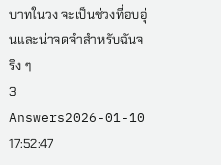บาทในวง จะเป็นช่วงที่อบอุ่นและน่าจดจำสำหรับฉันจริง ๆ
3 Answers2026-01-10 17:52:47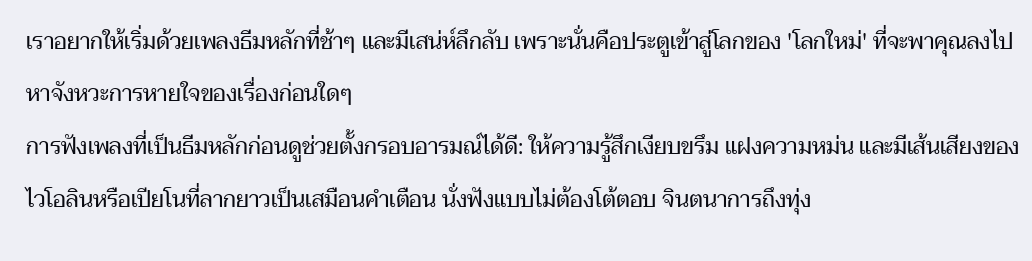เราอยากให้เริ่มด้วยเพลงธีมหลักที่ช้าๆ และมีเสน่ห์ลึกลับ เพราะนั่นคือประตูเข้าสู่โลกของ 'โลกใหม่' ที่จะพาคุณลงไปหาจังหวะการหายใจของเรื่องก่อนใดๆ
การฟังเพลงที่เป็นธีมหลักก่อนดูช่วยตั้งกรอบอารมณ์ได้ดี: ให้ความรู้สึกเงียบขรึม แฝงความหม่น และมีเส้นเสียงของไวโอลินหรือเปียโนที่ลากยาวเป็นเสมือนคำเตือน นั่งฟังแบบไม่ต้องโต้ตอบ จินตนาการถึงทุ่ง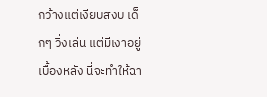กว้างแต่เงียบสงบ เด็กๆ วิ่งเล่น แต่มีเงาอยู่เบื้องหลัง นี่จะทำให้ฉา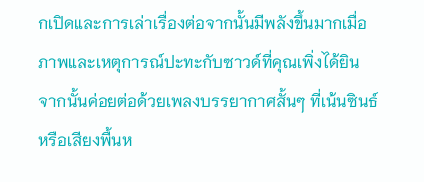กเปิดและการเล่าเรื่องต่อจากนั้นมีพลังขึ้นมากเมื่อภาพและเหตุการณ์ปะทะกับซาวด์ที่คุณเพิ่งได้ยิน
จากนั้นค่อยต่อด้วยเพลงบรรยากาศสั้นๆ ที่เน้นซินธ์หรือเสียงพื้นห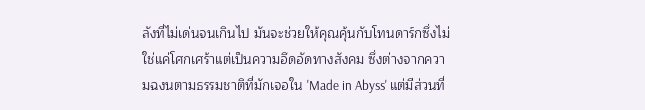ลังที่ไม่เด่นจนเกินไป มันจะช่วยให้คุณคุ้นกับโทนดาร์กซึ่งไม่ใช่แค่โศกเศร้าแต่เป็นความอึดอัดทางสังคม ซึ่งต่างจากความฉงนตามธรรมชาติที่มักเจอใน 'Made in Abyss' แต่มีส่วนที่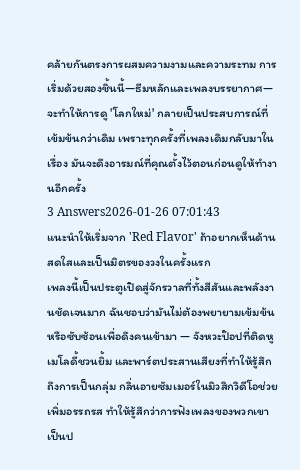คล้ายกันตรงการผสมความงามและความระทม การเริ่มด้วยสองชิ้นนี้—ธีมหลักและเพลงบรรยากาศ—จะทำให้การดู 'โลกใหม่' กลายเป็นประสบการณ์ที่เข้มข้นกว่าเดิม เพราะทุกครั้งที่เพลงเดิมกลับมาในเรื่อง มันจะดึงอารมณ์ที่คุณตั้งไว้ตอนก่อนดูให้ทำงานอีกครั้ง
3 Answers2026-01-26 07:01:43
แนะนำให้เริ่มจาก 'Red Flavor' ถ้าอยากเห็นด้านสดใสและเป็นมิตรของวงในครั้งแรก
เพลงนี้เป็นประตูเปิดสู่จักรวาลที่ทั้งสีสันและพลังงานชัดเจนมาก ฉันชอบว่ามันไม่ต้องพยายามเข้มข้นหรือซับซ้อนเพื่อดึงคนเข้ามา — จังหวะป๊อปที่ติดหู เมโลดี้ชวนยิ้ม และพาร์ตประสานเสียงที่ทำให้รู้สึกถึงการเป็นกลุ่ม กลิ่นอายซัมเมอร์ในมิวสิกวิดีโอช่วยเพิ่มอรรถรส ทำให้รู้สึกว่าการฟังเพลงของพวกเขาเป็นป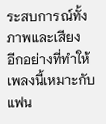ระสบการณ์ทั้งภาพและเสียง
อีกอย่างที่ทำให้เพลงนี้เหมาะกับแฟน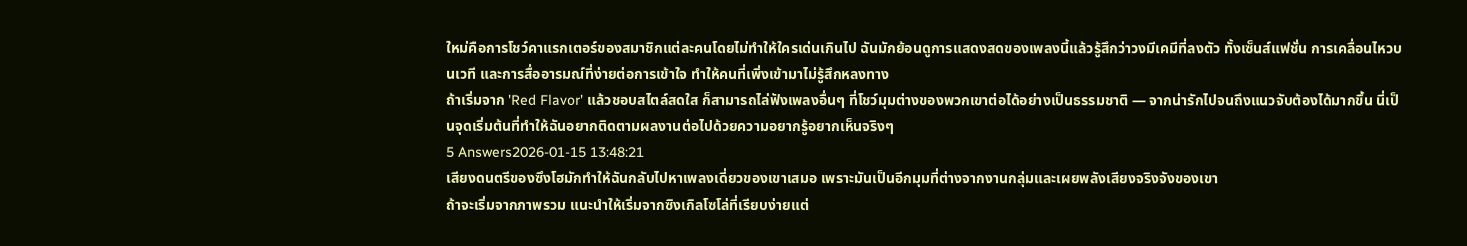ใหม่คือการโชว์คาแรกเตอร์ของสมาชิกแต่ละคนโดยไม่ทำให้ใครเด่นเกินไป ฉันมักย้อนดูการแสดงสดของเพลงนี้แล้วรู้สึกว่าวงมีเคมีที่ลงตัว ทั้งเซ็นส์แฟชั่น การเคลื่อนไหวบนเวที และการสื่ออารมณ์ที่ง่ายต่อการเข้าใจ ทำให้คนที่เพิ่งเข้ามาไม่รู้สึกหลงทาง
ถ้าเริ่มจาก 'Red Flavor' แล้วชอบสไตล์สดใส ก็สามารถไล่ฟังเพลงอื่นๆ ที่โชว์มุมต่างของพวกเขาต่อได้อย่างเป็นธรรมชาติ — จากน่ารักไปจนถึงแนวจับต้องได้มากขึ้น นี่เป็นจุดเริ่มต้นที่ทำให้ฉันอยากติดตามผลงานต่อไปด้วยความอยากรู้อยากเห็นจริงๆ
5 Answers2026-01-15 13:48:21
เสียงดนตรีของซึงโฮมักทำให้ฉันกลับไปหาเพลงเดี่ยวของเขาเสมอ เพราะมันเป็นอีกมุมที่ต่างจากงานกลุ่มและเผยพลังเสียงจริงจังของเขา
ถ้าจะเริ่มจากภาพรวม แนะนำให้เริ่มจากซิงเกิลโซโล่ที่เรียบง่ายแต่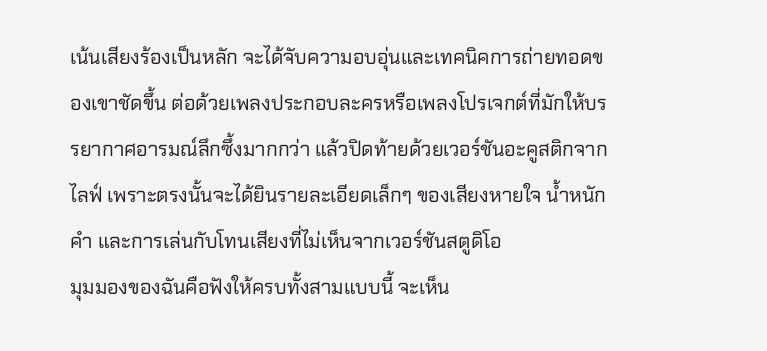เน้นเสียงร้องเป็นหลัก จะได้จับความอบอุ่นและเทคนิคการถ่ายทอดของเขาชัดขึ้น ต่อด้วยเพลงประกอบละครหรือเพลงโปรเจกต์ที่มักให้บรรยากาศอารมณ์ลึกซึ้งมากกว่า แล้วปิดท้ายด้วยเวอร์ชันอะคูสติกจากไลฟ์ เพราะตรงนั้นจะได้ยินรายละเอียดเล็กๆ ของเสียงหายใจ น้ำหนักคำ และการเล่นกับโทนเสียงที่ไม่เห็นจากเวอร์ชันสตูดิโอ
มุมมองของฉันคือฟังให้ครบทั้งสามแบบนี้ จะเห็น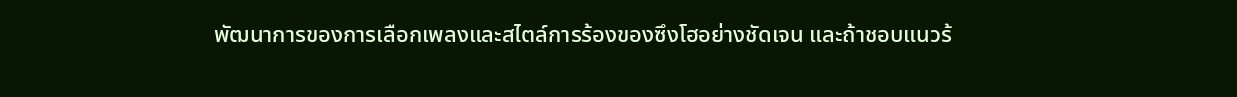พัฒนาการของการเลือกเพลงและสไตล์การร้องของซึงโฮอย่างชัดเจน และถ้าชอบแนวร้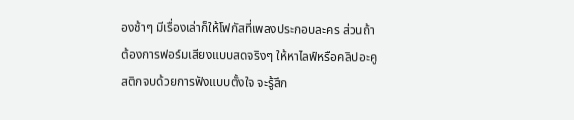องช้าๆ มีเรื่องเล่าก็ให้โฟกัสที่เพลงประกอบละคร ส่วนถ้าต้องการฟอร์มเสียงแบบสดจริงๆ ให้หาไลฟ์หรือคลิปอะคูสติกจบด้วยการฟังแบบตั้งใจ จะรู้สึก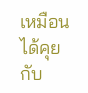เหมือนได้คุยกับ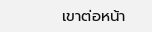เขาต่อหน้า